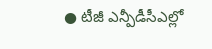● టీజీ ఎన్పీడీసీఎల్లో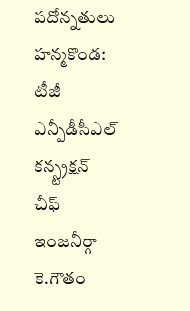పదోన్నతులు
హన్మకొండ: టీజీ ఎన్పీడీసీఎల్ కన్స్ట్రక్షన్ చీఫ్ ఇంజనీర్గా కె.గౌతం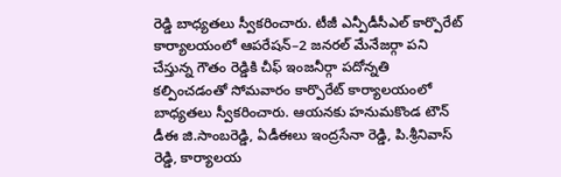రెడ్డి బాధ్యతలు స్వీకరించారు. టీజీ ఎన్పీడీసీఎల్ కార్పొరేట్ కార్యాలయంలో ఆపరేషన్–2 జనరల్ మేనేజర్గా పని చేస్తున్న గౌతం రెడ్డికి చీఫ్ ఇంజనీర్గా పదోన్నతి కల్పించడంతో సోమవారం కార్పొరేట్ కార్యాలయంలో బాధ్యతలు స్వీకరించారు. ఆయనకు హనుమకొండ టౌన్ డీఈ జి.సాంబరెడ్డి, ఏడీఈలు ఇంద్రసేనా రెడ్డి, పి.శ్రీనివాస్ రెడ్డి, కార్యాలయ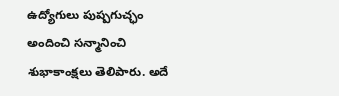ఉద్యోగులు పుష్పగుచ్ఛం అందించి సన్మానించి శుభాకాంక్షలు తెలిపారు. అదే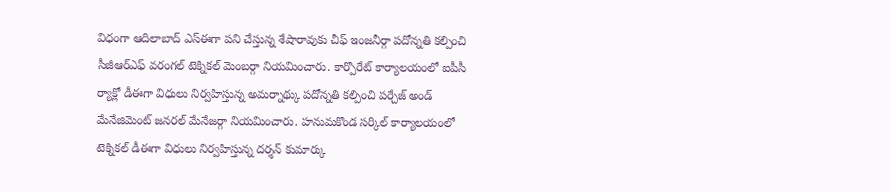విధంగా ఆదిలాబాద్ ఎస్ఈగా పని చేస్తున్న శేషారావుకు చీఫ్ ఇంజనీర్గా పదోన్నతి కల్పించి సీజీఆర్ఎఫ్ వరంగల్ టెక్నికల్ మెంబర్గా నియమించారు. కార్పొరేట్ కార్యాలయంలో ఐపీసీ ర్యాక్లో డీఈగా విధులు నిర్వహిస్తున్న అమర్నాథ్కు పదోన్నతి కల్పించి పర్చేజ్ అండ్ మేనేజిమెంట్ జనరల్ మేనేజర్గా నియమించారు. హనుమకొండ సర్కిల్ కార్యాలయంలో టెక్నికల్ డీఈగా విధులు నిర్వహిస్తున్న దర్శన్ కుమార్కు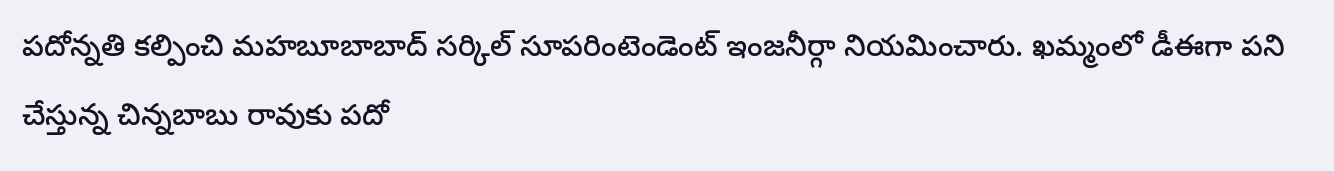పదోన్నతి కల్పించి మహబూబాబాద్ సర్కిల్ సూపరింటెండెంట్ ఇంజనీర్గా నియమించారు. ఖమ్మంలో డీఈగా పని చేస్తున్న చిన్నబాబు రావుకు పదో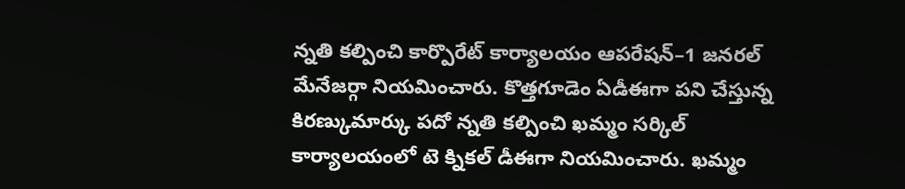న్నతి కల్పించి కార్పొరేట్ కార్యాలయం ఆపరేషన్–1 జనరల్ మేనేజర్గా నియమించారు. కొత్తగూడెం ఏడీఈగా పని చేస్తున్న కిరణ్కుమార్కు పదో న్నతి కల్పించి ఖమ్మం సర్కిల్ కార్యాలయంలో టె క్నికల్ డీఈగా నియమించారు. ఖమ్మం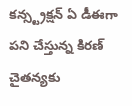కన్స్ట్రక్షన్ ఏ డీఈగా పని చేస్తున్న కిరణ్ చైతన్యకు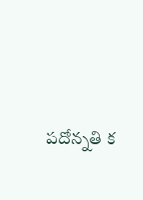పదోన్నతి క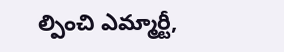ల్పించి ఎమ్మార్టీ,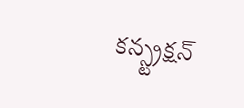కన్స్ట్రక్షన్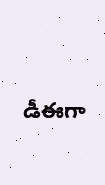డీఈగా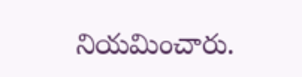నియమించారు.